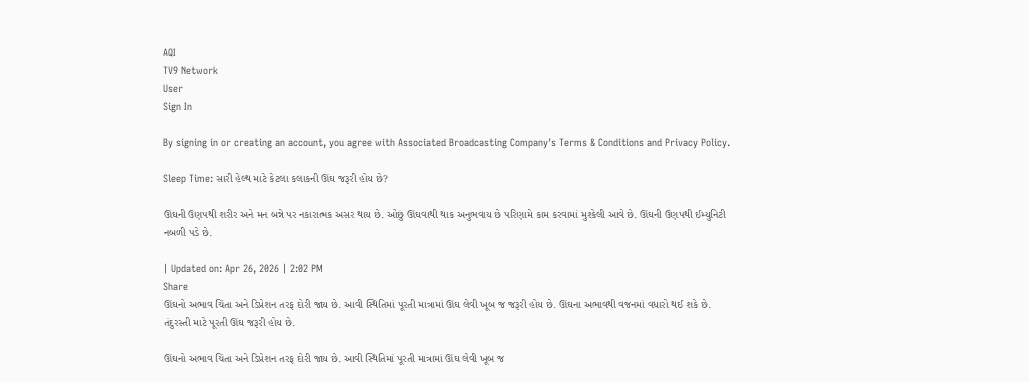AQI
TV9 Network
User
Sign In

By signing in or creating an account, you agree with Associated Broadcasting Company's Terms & Conditions and Privacy Policy.

Sleep Time: સારી હેલ્થ માટે કેટલા કલાકની ઊંઘ જરૂરી હોય છે?

ઊંઘની ઉણપથી શરીર અને મન બન્ને પર નકારાત્મક અસર થાય છે. ઓછું ઊંઘવાથી થાક અનુભવાય છે પરિણામે કામ કરવામાં મુશ્કેલી આવે છે. ઊંઘની ઉણપથી ઈમ્યુનિટી નબળી પડે છે.

| Updated on: Apr 26, 2026 | 2:02 PM
Share
ઊંઘનો અભાવ ચિંતા અને ડિપ્રેશન તરફ દોરી જાય છે. આવી સ્થિતિમાં પૂરતી માત્રામાં ઊંઘ લેવી ખૂબ જ જરૂરી હોય છે. ઊંઘના અભાવથી વજનમાં વધારો થઈ શકે છે. તંદુરસ્તી માટે પૂરતી ઊંઘ જરૂરી હોય છે.

ઊંઘનો અભાવ ચિંતા અને ડિપ્રેશન તરફ દોરી જાય છે. આવી સ્થિતિમાં પૂરતી માત્રામાં ઊંઘ લેવી ખૂબ જ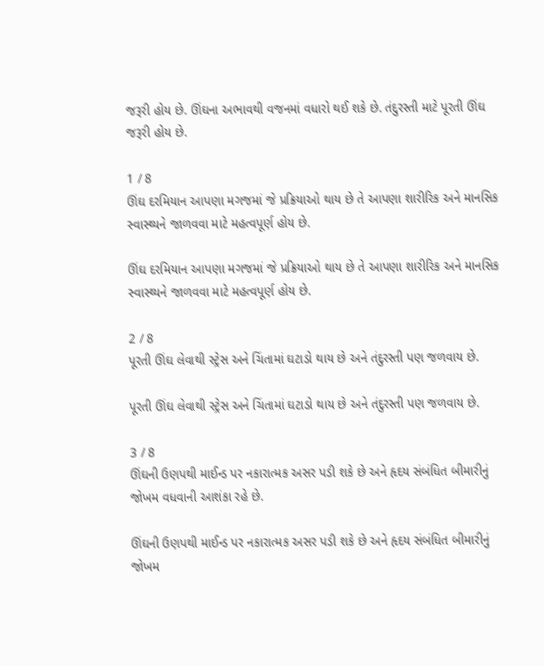જરૂરી હોય છે. ઊંઘના અભાવથી વજનમાં વધારો થઈ શકે છે. તંદુરસ્તી માટે પૂરતી ઊંઘ જરૂરી હોય છે.

1 / 8
ઊંઘ દરમિયાન આપણા મગજમાં જે પ્રક્રિયાઓ થાય છે તે આપણા શારીરિક અને માનસિક સ્વાસ્થ્યને જાળવવા માટે મહત્વપૂર્ણ હોય છે.

ઊંઘ દરમિયાન આપણા મગજમાં જે પ્રક્રિયાઓ થાય છે તે આપણા શારીરિક અને માનસિક સ્વાસ્થ્યને જાળવવા માટે મહત્વપૂર્ણ હોય છે.

2 / 8
પૂરતી ઊંઘ લેવાથી સ્ટ્રેસ અને ચિંતામાં ઘટાડો થાય છે અને તંદુરસ્તી પણ જળવાય છે.

પૂરતી ઊંઘ લેવાથી સ્ટ્રેસ અને ચિંતામાં ઘટાડો થાય છે અને તંદુરસ્તી પણ જળવાય છે.

3 / 8
ઊંઘની ઉણપથી માઈન્ડ પર નકારાત્મક અસર પડી શકે છે અને હૃદય સંબંધિત બીમારીનું જોખમ વધવાની આશંકા રહે છે.

ઊંઘની ઉણપથી માઈન્ડ પર નકારાત્મક અસર પડી શકે છે અને હૃદય સંબંધિત બીમારીનું જોખમ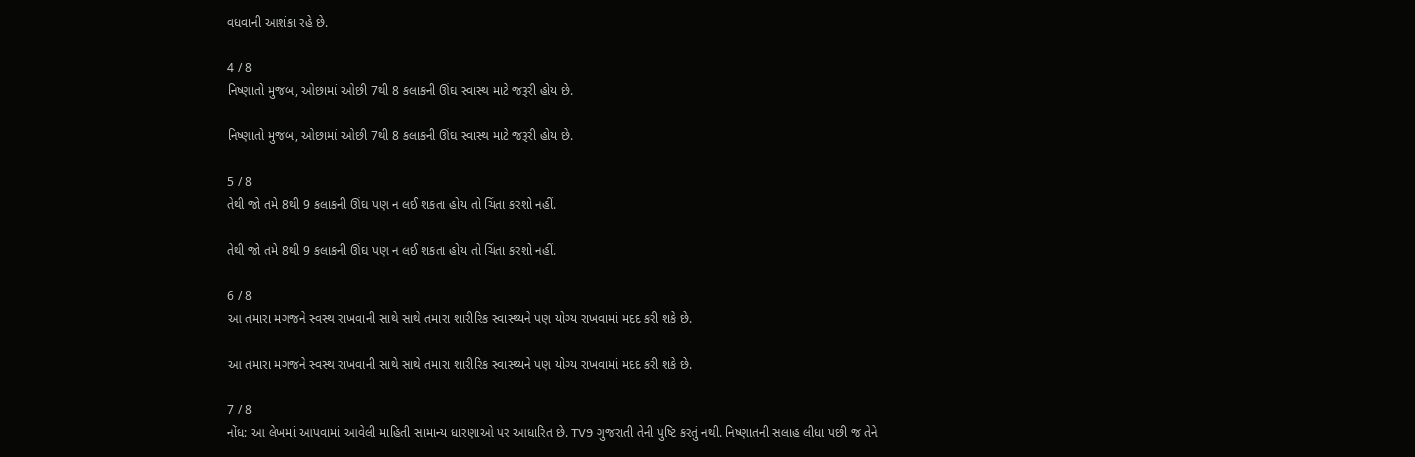વધવાની આશંકા રહે છે.

4 / 8
નિષ્ણાતો મુજબ, ઓછામાં ઓછી 7થી 8 કલાકની ઊંઘ સ્વાસ્થ માટે જરૂરી હોય છે.

નિષ્ણાતો મુજબ, ઓછામાં ઓછી 7થી 8 કલાકની ઊંઘ સ્વાસ્થ માટે જરૂરી હોય છે.

5 / 8
તેથી જો તમે 8થી 9 કલાકની ઊંઘ પણ ન લઈ શકતા હોય તો ચિંતા કરશો નહીં.

તેથી જો તમે 8થી 9 કલાકની ઊંઘ પણ ન લઈ શકતા હોય તો ચિંતા કરશો નહીં.

6 / 8
આ તમારા મગજને સ્વસ્થ રાખવાની સાથે સાથે તમારા શારીરિક સ્વાસ્થ્યને પણ યોગ્ય રાખવામાં મદદ કરી શકે છે.

આ તમારા મગજને સ્વસ્થ રાખવાની સાથે સાથે તમારા શારીરિક સ્વાસ્થ્યને પણ યોગ્ય રાખવામાં મદદ કરી શકે છે.

7 / 8
નોંધ: આ લેખમાં આપવામાં આવેલી માહિતી સામાન્ય ધારણાઓ પર આધારિત છે. TV9 ગુજરાતી તેની પુષ્ટિ કરતું નથી. નિષ્ણાતની સલાહ લીધા પછી જ તેને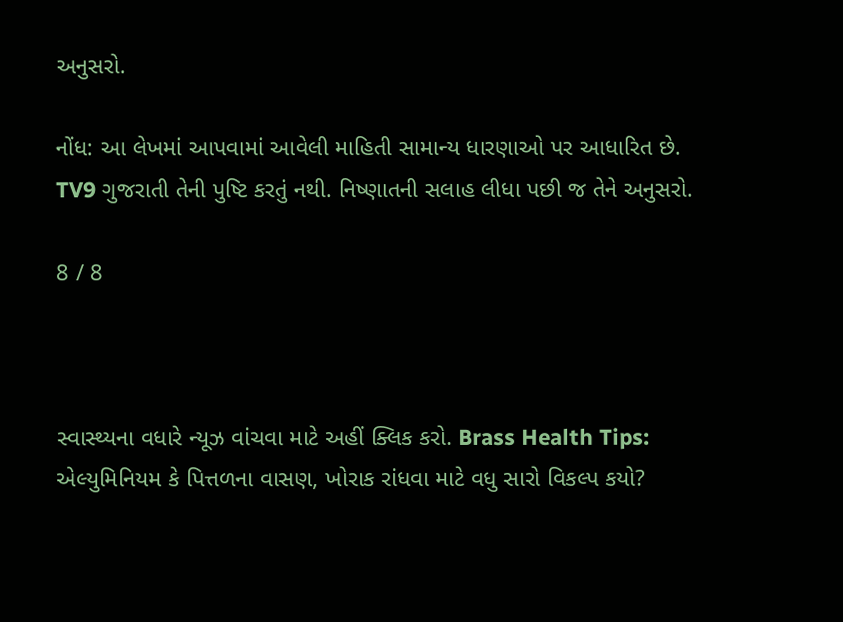અનુસરો.

નોંધ: આ લેખમાં આપવામાં આવેલી માહિતી સામાન્ય ધારણાઓ પર આધારિત છે. TV9 ગુજરાતી તેની પુષ્ટિ કરતું નથી. નિષ્ણાતની સલાહ લીધા પછી જ તેને અનુસરો.

8 / 8



સ્વાસ્થ્યના વધારે ન્યૂઝ વાંચવા માટે અહીં ક્લિક કરો. Brass Health Tips: એલ્યુમિનિયમ કે પિત્તળના વાસણ, ખોરાક રાંધવા માટે વધુ સારો વિકલ્પ કયો?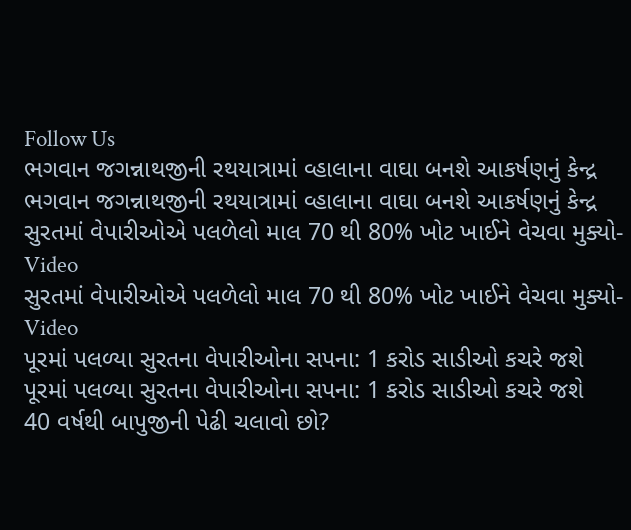Follow Us
ભગવાન જગન્નાથજીની રથયાત્રામાં વ્હાલાના વાઘા બનશે આકર્ષણનું કેન્દ્ર
ભગવાન જગન્નાથજીની રથયાત્રામાં વ્હાલાના વાઘા બનશે આકર્ષણનું કેન્દ્ર
સુરતમાં વેપારીઓએ પલળેલો માલ 70 થી 80% ખોટ ખાઈને વેચવા મુક્યો- Video
સુરતમાં વેપારીઓએ પલળેલો માલ 70 થી 80% ખોટ ખાઈને વેચવા મુક્યો- Video
પૂરમાં પલળ્યા સુરતના વેપારીઓના સપના: 1 કરોડ સાડીઓ કચરે જશે
પૂરમાં પલળ્યા સુરતના વેપારીઓના સપના: 1 કરોડ સાડીઓ કચરે જશે
40 વર્ષથી બાપુજીની પેઢી ચલાવો છો?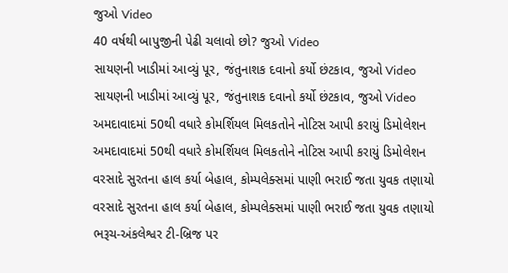જુઓ Video
40 વર્ષથી બાપુજીની પેઢી ચલાવો છો? જુઓ Video
સાયણની ખાડીમાં આવ્યું પૂર, જંતુનાશક દવાનો કર્યો છંટકાવ, જુઓ Video
સાયણની ખાડીમાં આવ્યું પૂર, જંતુનાશક દવાનો કર્યો છંટકાવ, જુઓ Video
અમદાવાદમાં 50થી વધારે કોમર્શિયલ મિલકતોને નોટિસ આપી કરાયું ડિમોલેશન
અમદાવાદમાં 50થી વધારે કોમર્શિયલ મિલકતોને નોટિસ આપી કરાયું ડિમોલેશન
વરસાદે સુરતના હાલ કર્યા બેહાલ, કોમ્પલેક્સમાં પાણી ભરાઈ જતા યુવક તણાયો
વરસાદે સુરતના હાલ કર્યા બેહાલ, કોમ્પલેક્સમાં પાણી ભરાઈ જતા યુવક તણાયો
ભરૂચ-અંકલેશ્વર ટી-બ્રિજ પર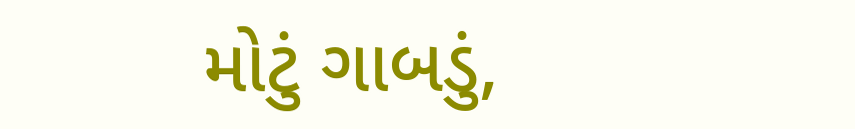મોટું ગાબડું,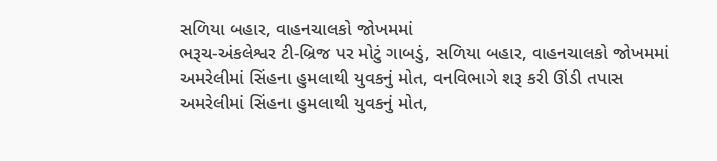સળિયા બહાર, વાહનચાલકો જોખમમાં
ભરૂચ-અંકલેશ્વર ટી-બ્રિજ પર મોટું ગાબડું, સળિયા બહાર, વાહનચાલકો જોખમમાં
અમરેલીમાં સિંહના હુમલાથી યુવકનું મોત, વનવિભાગે શરૂ કરી ઊંડી તપાસ
અમરેલીમાં સિંહના હુમલાથી યુવકનું મોત,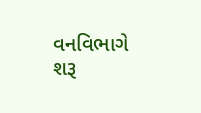વનવિભાગે શરૂ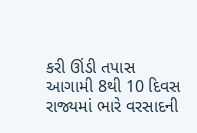કરી ઊંડી તપાસ
આગામી 8થી 10 દિવસ રાજ્યમાં ભારે વરસાદની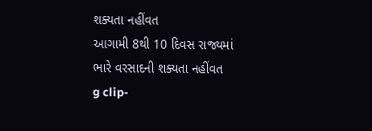શક્યતા નહીંવત
આગામી 8થી 10 દિવસ રાજ્યમાં ભારે વરસાદની શક્યતા નહીંવત
g clip-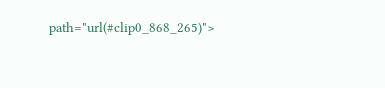path="url(#clip0_868_265)">